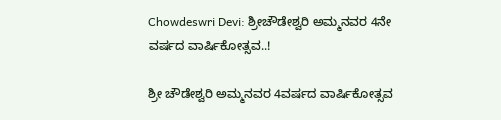Chowdeswri Devi: ಶ್ರೀಚೌಡೇಶ್ವರಿ ಅಮ್ಮನವರ 4ನೇ ವರ್ಷದ ವಾರ್ಷಿಕೋತ್ಸವ..!

ಶ್ರೀ ಚೌಡೇಶ್ವರಿ ಅಮ್ಮನವರ 4ವರ್ಷದ ವಾರ್ಷಿಕೋತ್ಸವ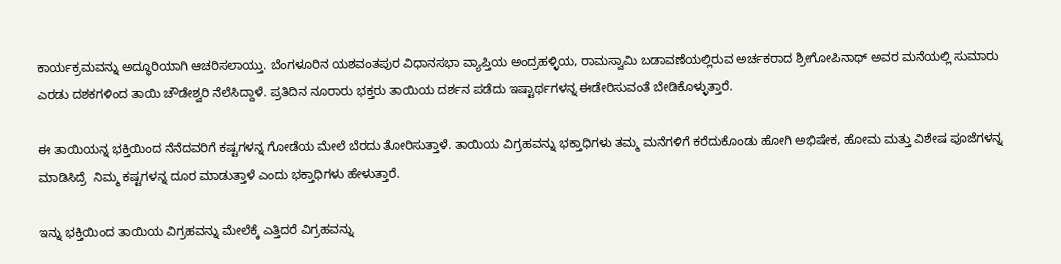ಕಾರ್ಯಕ್ರಮವನ್ನು ಅದ್ಧೂರಿಯಾಗಿ ಆಚರಿಸಲಾಯ್ತು. ಬೆಂಗಳೂರಿನ ಯಶವಂತಪುರ ವಿಧಾನಸಭಾ ವ್ಯಾಪ್ತಿಯ ಅಂದ್ರಹಳ್ಳಿಯ, ರಾಮಸ್ವಾಮಿ ಬಡಾವಣೆಯಲ್ಲಿರುವ ಅರ್ಚಕರಾದ ಶ್ರೀಗೋಪಿನಾಥ್ ಅವರ ಮನೆಯಲ್ಲಿ ಸುಮಾರು ಎರಡು ದಶಕಗಳಿಂದ ತಾಯಿ ಚೌಡೇಶ್ವರಿ ನೆಲೆಸಿದ್ದಾಳೆ. ಪ್ರತಿದಿನ ನೂರಾರು ಭಕ್ತರು ತಾಯಿಯ ದರ್ಶನ ಪಡೆದು ಇಷ್ಟಾರ್ಥಗಳನ್ನ ಈಡೇರಿಸುವಂತೆ ಬೇಡಿಕೊಳ್ಳುತ್ತಾರೆ.

ಈ ತಾಯಿಯನ್ನ ಭಕ್ತಿಯಿಂದ ನೆನೆದವರಿಗೆ ಕಷ್ಟಗಳನ್ನ ಗೋಡೆಯ ಮೇಲೆ ಬೆರದು ತೋರಿಸುತ್ತಾಳೆ. ತಾಯಿಯ ವಿಗ್ರಹವನ್ನು ಭಕ್ತಾಧಿಗಳು ತಮ್ಮ ಮನೆಗಳಿಗೆ ಕರೆದುಕೊಂಡು ಹೋಗಿ ಅಭಿಷೇಕ, ಹೋಮ ಮತ್ತು ವಿಶೇಷ ಪೂಜೆಗಳನ್ನ ಮಾಡಿಸಿದ್ರೆ  ನಿಮ್ಮ ಕಷ್ಟಗಳನ್ನ ದೂರ ಮಾಡುತ್ತಾಳೆ ಎಂದು ಭಕ್ತಾಧಿಗಳು ಹೇಳುತ್ತಾರೆ.

ಇನ್ನು ಭಕ್ತಿಯಿಂದ ತಾಯಿಯ ವಿಗ್ರಹವನ್ನು ಮೇಲೆಕ್ಕೆ ಎತ್ತಿದರೆ ವಿಗ್ರಹವನ್ನು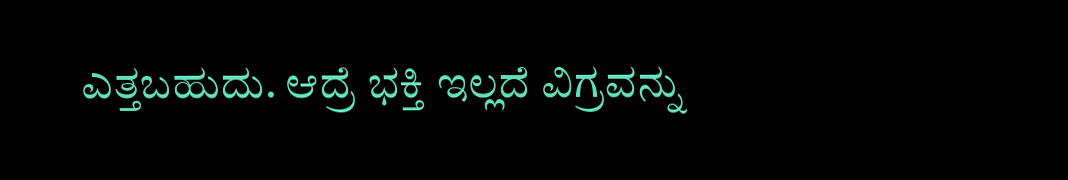ಎತ್ತಬಹುದು. ಆದ್ರೆ ಭಕ್ತಿ ಇಲ್ಲದೆ ವಿಗ್ರವನ್ನು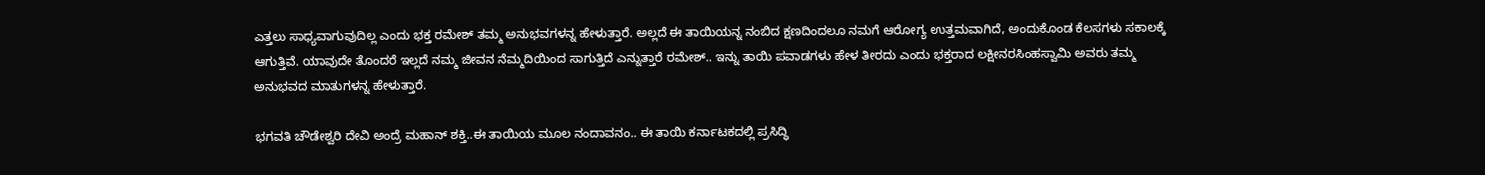ಎತ್ತಲು ಸಾಧ್ಯವಾಗುವುದಿಲ್ಲ ಎಂದು ಭಕ್ತ ರಮೇಶ್ ತಮ್ಮ ಅನುಭವಗಳನ್ನ ಹೇಳುತ್ತಾರೆ. ಅಲ್ಲದೆ ಈ ತಾಯಿಯನ್ನ ನಂಬಿದ ಕ್ಷಣದಿಂದಲೂ ನಮಗೆ ಆರೋಗ್ಯ ಉತ್ತಮವಾಗಿದೆ, ಅಂದುಕೊಂಡ ಕೆಲಸಗಳು ಸಕಾಲಕ್ಕೆ ಆಗುತ್ತಿವೆ. ಯಾವುದೇ ತೊಂದರೆ ಇಲ್ಲದೆ ನಮ್ಮ ಜೀವನ ನೆಮ್ಮದಿಯಿಂದ ಸಾಗುತ್ತಿದೆ ಎನ್ನುತ್ತಾರೆ ರಮೇಶ್.. ಇನ್ನು ತಾಯಿ ಪವಾಡಗಳು ಹೇಳ ತೀರದು ಎಂದು ಭಕ್ತರಾದ ಲಕ್ಷೀನರಸಿಂಹಸ್ವಾಮಿ ಅವರು ತಮ್ಮ ಅನುಭವದ ಮಾತುಗಳನ್ನ ಹೇಳುತ್ತಾರೆ.

ಭಗವತಿ ಚೌಡೇಶ್ವರಿ ದೇವಿ ಅಂದ್ರೆ ಮಹಾನ್ ಶಕ್ತಿ..ಈ ತಾಯಿಯ ಮೂಲ ನಂದಾವನಂ.. ಈ ತಾಯಿ ಕರ್ನಾಟಕದಲ್ಲಿ ಪ್ರಸಿದ್ಧಿ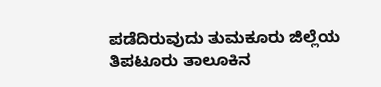ಪಡೆದಿರುವುದು ತುಮಕೂರು ಜಿಲ್ಲೆಯ ತಿಪಟೂರು ತಾಲೂಕಿನ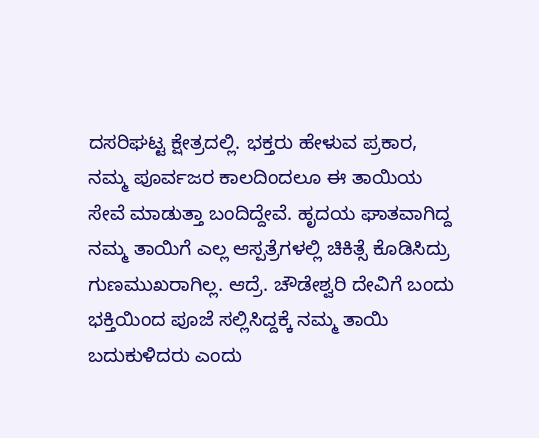ದಸರಿಘಟ್ಟ ಕ್ಷೇತ್ರದಲ್ಲಿ. ಭಕ್ತರು ಹೇಳುವ ಪ್ರಕಾರ, ನಮ್ಮ ಪೂರ್ವಜರ ಕಾಲದಿಂದಲೂ ಈ ತಾಯಿಯ ಸೇವೆ ಮಾಡುತ್ತಾ ಬಂದಿದ್ದೇವೆ. ಹೃದಯ ಘಾತವಾಗಿದ್ದ ನಮ್ಮ ತಾಯಿಗೆ ಎಲ್ಲ ಆಸ್ಪತ್ರೆಗಳಲ್ಲಿ ಚಿಕಿತ್ಸೆ ಕೊಡಿಸಿದ್ರು ಗುಣಮುಖರಾಗಿಲ್ಲ. ಆದ್ರೆ. ಚೌಡೇಶ್ವರಿ ದೇವಿಗೆ ಬಂದು ಭಕ್ತಿಯಿಂದ ಪೂಜೆ ಸಲ್ಲಿಸಿದ್ದಕ್ಕೆ ನಮ್ಮ ತಾಯಿ ಬದುಕುಳಿದರು ಎಂದು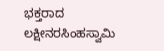ಭಕ್ತರಾದ ಲಕ್ಷೀನರಸಿಂಹಸ್ವಾಮಿ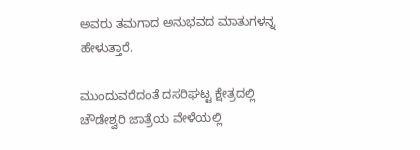ಅವರು ತಮಗಾದ ಅನುಭವದ ಮಾತುಗಳನ್ನ ಹೇಳುತ್ತಾರೆ.

ಮುಂದುವರೆದಂತೆ ದಸರಿಘಟ್ಟ ಕ್ಷೇತ್ರದಲ್ಲಿ ಚೌಡೇಶ್ವರಿ ಜಾತ್ರೆಯ ವೇಳೆಯಲ್ಲಿ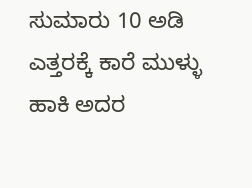ಸುಮಾರು 10 ಅಡಿ ಎತ್ತರಕ್ಕೆ ಕಾರೆ ಮುಳ್ಳು ಹಾಕಿ ಅದರ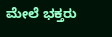ಮೇಲೆ ಭಕ್ತರು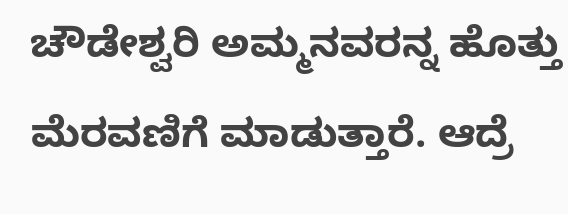ಚೌಡೇಶ್ವರಿ ಅಮ್ಮನವರನ್ನ ಹೊತ್ತು ಮೆರವಣಿಗೆ ಮಾಡುತ್ತಾರೆ. ಆದ್ರೆ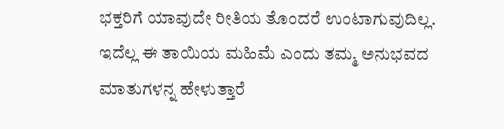ಭಕ್ತರಿಗೆ ಯಾವುದೇ ರೀತಿಯ ತೊಂದರೆ ಉಂಟಾಗುವುದಿಲ್ಲ. ಇದೆಲ್ಲ ಈ ತಾಯಿಯ ಮಹಿಮೆ ಎಂದು ತಮ್ಮ ಅನುಭವದ ಮಾತುಗಳನ್ನ ಹೇಳುತ್ತಾರೆ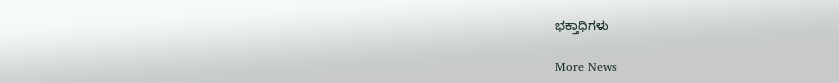ಭಕ್ತಾಧಿಗಳು

More News